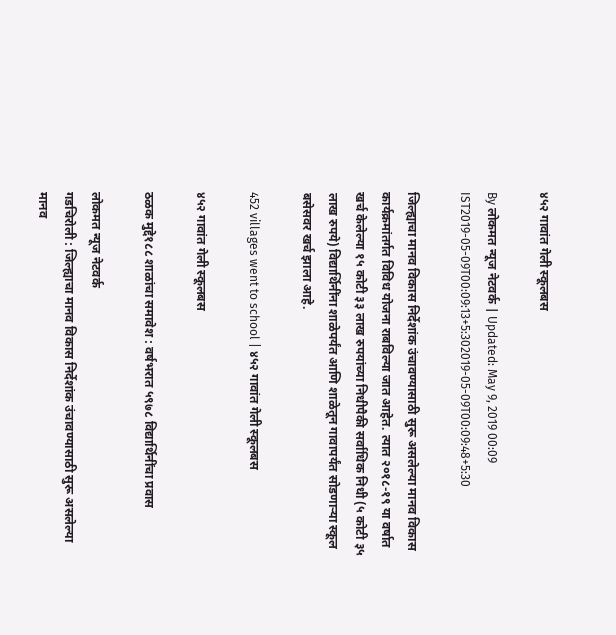४५२ गावांत गेली स्कूलबस

By लोकमत न्यूज नेटवर्क | Updated: May 9, 2019 00:09 IST2019-05-09T00:09:13+5:302019-05-09T00:09:48+5:30

जिल्ह्याचा मानव विकास निर्देशांक उंचावण्यासाठी सुरू असलेल्या मानव विकास कार्यक्रमांतर्गत विविध योजना राबविल्या जात आहेत. त्यात २०१८-१९ या वर्षात खर्च केलेल्या १५ कोटी ३३ लाख रुपयांच्या निधीपैकी सर्वाधिक निधी (५ कोटी ३५ लाख रुपये) विद्यार्थिनींना शाळेपर्यंत आणि शाळेतून गावापर्यंत सोडणाऱ्या स्कूल बसेसवर खर्च झाला आहे.

452 villages went to school | ४५२ गावांत गेली स्कूलबस

४५२ गावांत गेली स्कूलबस

ठळक मुद्दे१८८ शाळांचा समावेश : वर्षभरात ५९७८ विद्यार्थिनींचा प्रवास

लोकमत न्यूज नेटवर्क
गडचिरोली : जिल्ह्याचा मानव विकास निर्देशांक उंचावण्यासाठी सुरू असलेल्या मानव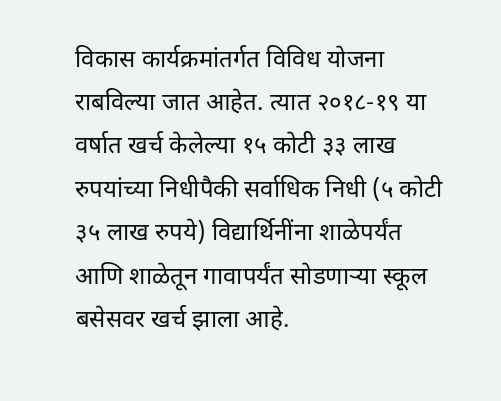विकास कार्यक्रमांतर्गत विविध योजना राबविल्या जात आहेत. त्यात २०१८-१९ या वर्षात खर्च केलेल्या १५ कोटी ३३ लाख रुपयांच्या निधीपैकी सर्वाधिक निधी (५ कोटी ३५ लाख रुपये) विद्यार्थिनींना शाळेपर्यंत आणि शाळेतून गावापर्यंत सोडणाऱ्या स्कूल बसेसवर खर्च झाला आहे.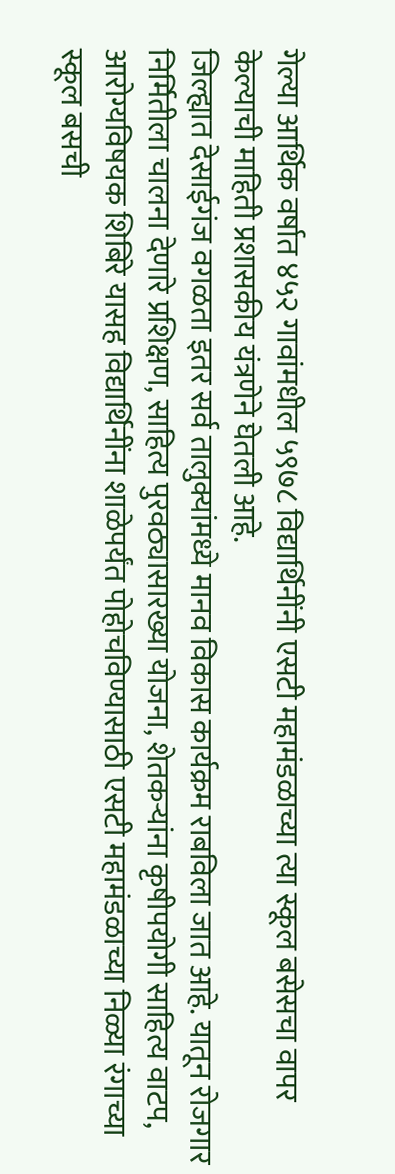गेल्या आर्थिक वर्षात ४५२ गावांमधील ५९७८ विद्यार्थिनींनी एसटी महामंडळाच्या त्या स्कूल बसेसचा वापर केल्याची माहिती प्रशासकीय यंत्रणेने घेतली आहे.
जिल्ह्यात देसाईगंज वगळता इतर सर्व तालुक्यांमध्ये मानव विकास कार्यक्रम राबविला जात आहे. यातून रोजगार निर्मितीला चालना देणारे प्रशिक्षण, साहित्य पुरवठ्यासारख्या योजना, शेतकऱ्यांना कृषीपयोगी साहित्य वाटप, आरोग्यविषयक शिबिरे यासह विद्यार्थिनींना शाळेपर्यंत पोहोचविण्यासाठी एसटी महामंडळाच्या निळ्या रंगाच्या स्कूल बसची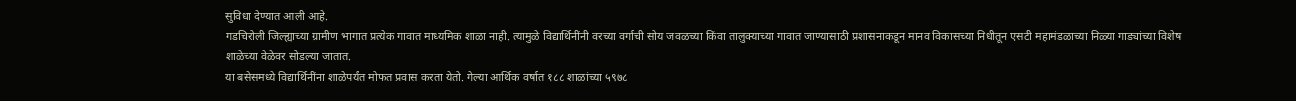सुविधा देण्यात आली आहे.
गडचिरोली जिल्ह्याच्या ग्रामीण भागात प्रत्येक गावात माध्यमिक शाळा नाही. त्यामुळे विद्यार्थिनींनी वरच्या वर्गाची सोय जवळच्या किंवा तालुक्याच्या गावात जाण्यासाठी प्रशासनाकडून मानव विकासच्या निधीतून एसटी महामंडळाच्या निळ्या गाड्यांच्या विशेष शाळेच्या वेळेवर सोडल्या जातात.
या बसेसमध्ये विद्यार्थिनींना शाळेपर्यंत मोफत प्रवास करता येतो. गेल्या आर्थिक वर्षात १८८ शाळांच्या ५९७८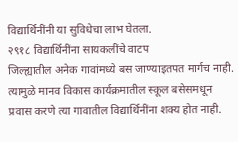विद्यार्थिनींनी या सुविधेचा लाभ घेतला.
२९१८ विद्यार्थिनींना सायकलींचे वाटप
जिल्ह्यातील अनेक गावांमध्ये बस जाण्याइतपत मार्गच नाही. त्यामुळे मानव विकास कार्यक्रमातील स्कूल बसेसमधून प्रवास करणे त्या गावातील विद्यार्थिनींना शक्य होत नाही.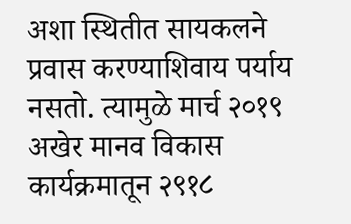अशा स्थितीत सायकलने प्रवास करण्याशिवाय पर्याय नसतो. त्यामुळे मार्च २०१९ अखेर मानव विकास कार्यक्रमातून २९१८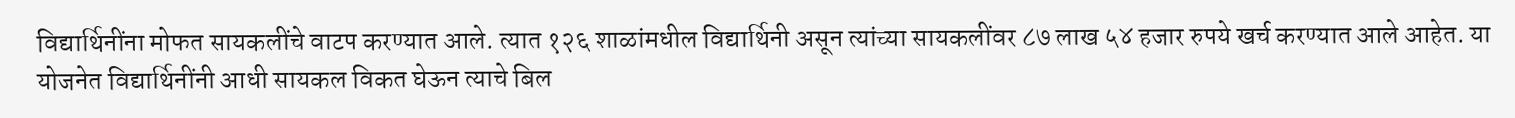विद्यार्थिनींना मोफत सायकलींचे वाटप करण्यात आले. त्यात १२६ शाळांमधील विद्यार्थिनी असून त्यांच्या सायकलींवर ८७ लाख ५४ हजार रुपये खर्च करण्यात आले आहेत. या योजनेत विद्यार्थिनींनी आधी सायकल विकत घेऊन त्याचे बिल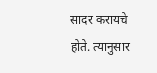सादर करायचे होते. त्यानुसार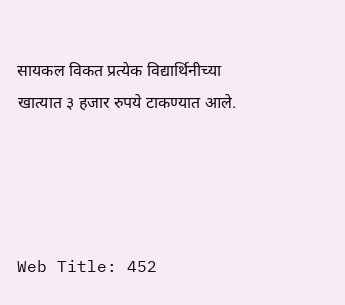सायकल विकत प्रत्येक विद्यार्थिनीच्या खात्यात ३ हजार रुपये टाकण्यात आले.




Web Title: 452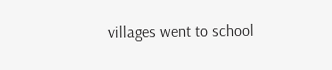villages went to school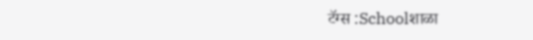टॅग्स :Schoolशाळा